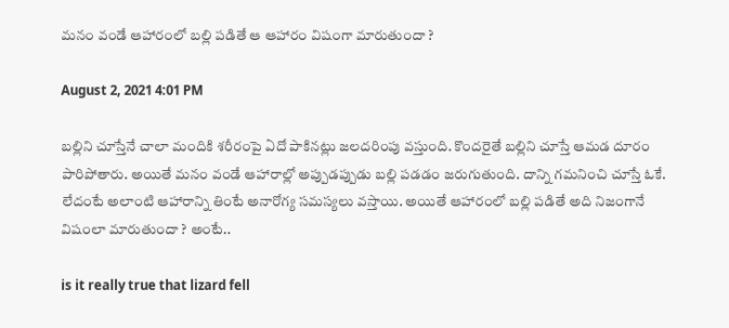మ‌నం వండే ఆహారంలో బల్లి ప‌డితే ఆ ఆహారం విషంగా మారుతుందా ?

August 2, 2021 4:01 PM

బ‌ల్లిని చూస్తేనే చాలా మందికి శ‌రీరంపై ఏదో పాకిన‌ట్లు జ‌ల‌ద‌రింపు వ‌స్తుంది. కొంద‌రైతే బ‌ల్లిని చూస్తే ఆమ‌డ దూరం పారిపోతారు. అయితే మ‌నం వండే ఆహారాల్లో అప్పుడ‌ప్పుడు బ‌ల్లి ప‌డ‌డం జ‌రుగుతుంది. దాన్ని గ‌మ‌నించి చూస్తే ఓకే. లేదంటే అలాంటి ఆహారాన్ని తింటే అనారోగ్య స‌మస్య‌లు వస్తాయి. అయితే ఆహారంలో బ‌ల్లి ప‌డితే అది నిజంగానే విషంలా మారుతుందా ? అంటే..

is it really true that lizard fell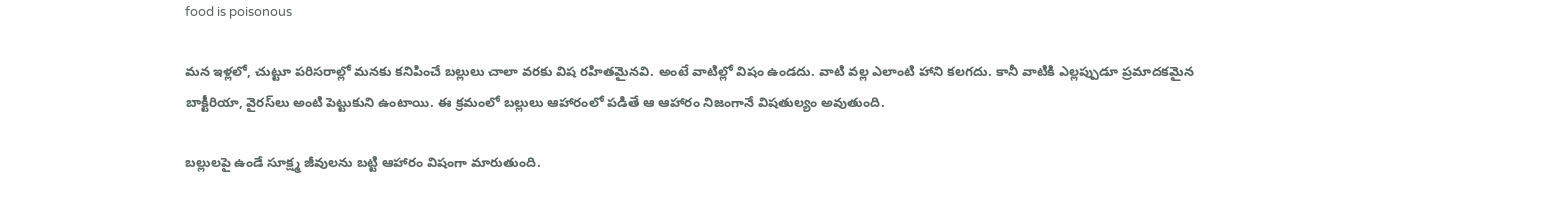food is poisonous

మ‌న ఇళ్ల‌లో, చుట్టూ ప‌రిస‌రాల్లో మ‌న‌కు క‌నిపించే బ‌ల్లులు చాలా వ‌ర‌కు విష ర‌హిత‌మైన‌వి. అంటే వాటిల్లో విషం ఉండ‌దు. వాటి వ‌ల్ల ఎలాంటి హాని క‌ల‌గ‌దు. కానీ వాటికి ఎల్ల‌ప్పుడూ ప్ర‌మాద‌క‌మైన బాక్టీరియా, వైర‌స్‌లు అంటి పెట్టుకుని ఉంటాయి. ఈ క్ర‌మంలో బ‌ల్లులు ఆహారంలో ప‌డితే ఆ ఆహారం నిజంగానే విష‌తుల్యం అవుతుంది.

బ‌ల్లులపై ఉండే సూక్ష్మ జీవుల‌ను బ‌ట్టి ఆహారం విషంగా మారుతుంది.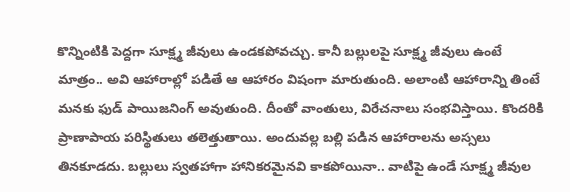కొన్నింటికి పెద్ద‌గా సూక్ష్మ జీవులు ఉండ‌క‌పోవ‌చ్చు. కానీ బ‌ల్లుల‌పై సూక్ష్మ జీవులు ఉంటే మాత్రం.. అవి ఆహారాల్లో ప‌డితే ఆ ఆహారం విషంగా మారుతుంది. అలాంటి ఆహారాన్ని తింటే మ‌నకు ఫుడ్ పాయిజ‌నింగ్ అవుతుంది. దీంతో వాంతులు, విరేచ‌నాలు సంభ‌విస్తాయి. కొంద‌రికి ప్రాణాపాయ ప‌రిస్థితులు త‌లెత్తుతాయి. అందువ‌ల్ల బ‌ల్లి ప‌డిన ఆహారాల‌ను అస్స‌లు తిన‌కూడ‌దు. బ‌ల్లులు స్వ‌త‌హాగా హానిక‌ర‌మైన‌వి కాక‌పోయినా.. వాటిపై ఉండే సూక్ష్మ జీవుల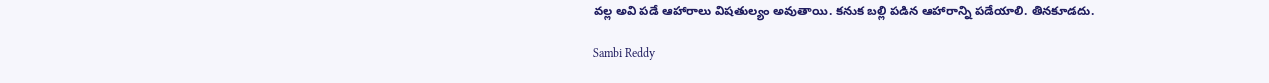వ‌ల్ల అవి ప‌డే ఆహారాలు విష‌తుల్యం అవుతాయి. క‌నుక బ‌ల్లి ప‌డిన ఆహారాన్ని ప‌డేయాలి. తిన‌కూడ‌దు.

Sambi Reddy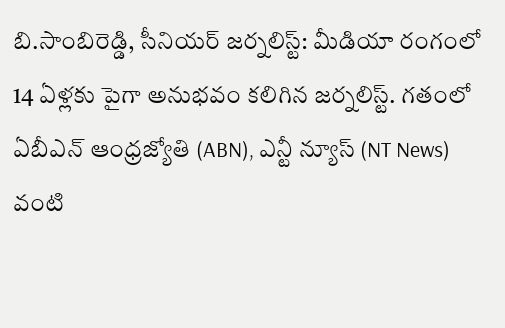బి.సాంబిరెడ్డి, సీనియర్ జర్నలిస్ట్: మీడియా రంగంలో 14 ఏళ్లకు పైగా అనుభవం కలిగిన జర్నలిస్ట్. గతంలో ఏబీఎన్ ఆంధ్ర‌జ్యోతి (ABN), ఎన్టీ న్యూస్ (NT News) వంటి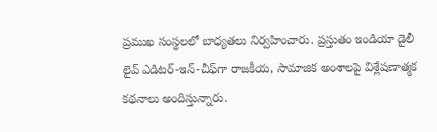ప్రముఖ సంస్థలలో బాధ్యతలు నిర్వహించారు. ప్రస్తుతం ఇండియా డైలీ లైవ్ ఎడిటర్-ఇన్-చీఫ్‌గా రాజకీయ, సామాజిక అంశాలపై విశ్లేషణాత్మక కథనాలు అందిస్తున్నారు.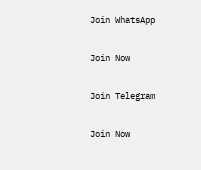Join WhatsApp

Join Now

Join Telegram

Join Now